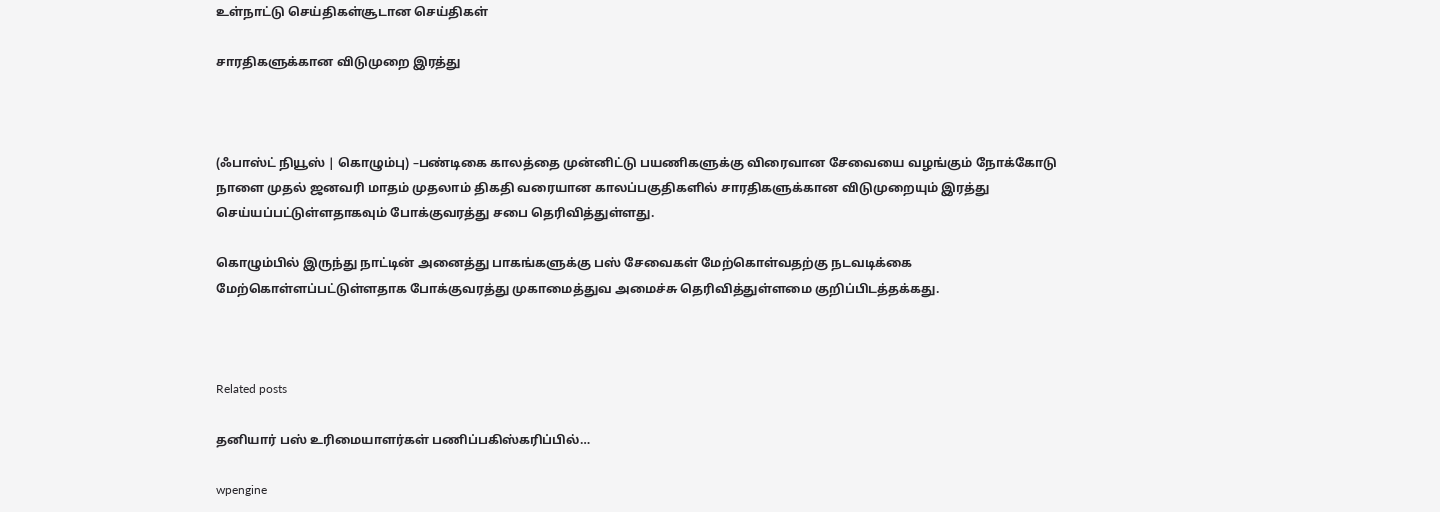உள்நாட்டு செய்திகள்சூடான செய்திகள்

சாரதிகளுக்கான விடுமுறை இரத்து



(ஃபாஸ்ட் நியூஸ் | கொழும்பு) –பண்டிகை காலத்தை முன்னிட்டு பயணிகளுக்கு விரைவான சேவையை வழங்கும் நோக்கோடு நாளை முதல் ஜனவரி மாதம் முதலாம் திகதி வரையான காலப்பகுதிகளில் சாரதிகளுக்கான விடுமுறையும் இரத்து செய்யப்பட்டுள்ளதாகவும் போக்குவரத்து சபை தெரிவித்துள்ளது.

கொழும்பில் இருந்து நாட்டின் அனைத்து பாகங்களுக்கு பஸ் சேவைகள் மேற்கொள்வதற்கு நடவடிக்கை மேற்கொள்ளப்பட்டுள்ளதாக போக்குவரத்து முகாமைத்துவ அமைச்சு தெரிவித்துள்ளமை குறிப்பிடத்தக்கது.



Related posts

தனியார் பஸ் உரிமையாளர்கள் பணிப்பகிஸ்கரிப்பில்…

wpengine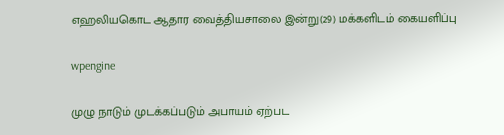எஹலியகொட ஆதார வைத்தியசாலை இன்று(29) மக்களிடம் கையளிப்பு

wpengine

முழு நாடும் முடக்கப்படும் அபாயம் ஏற்பட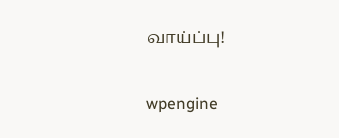வாய்ப்பு!

wpengine